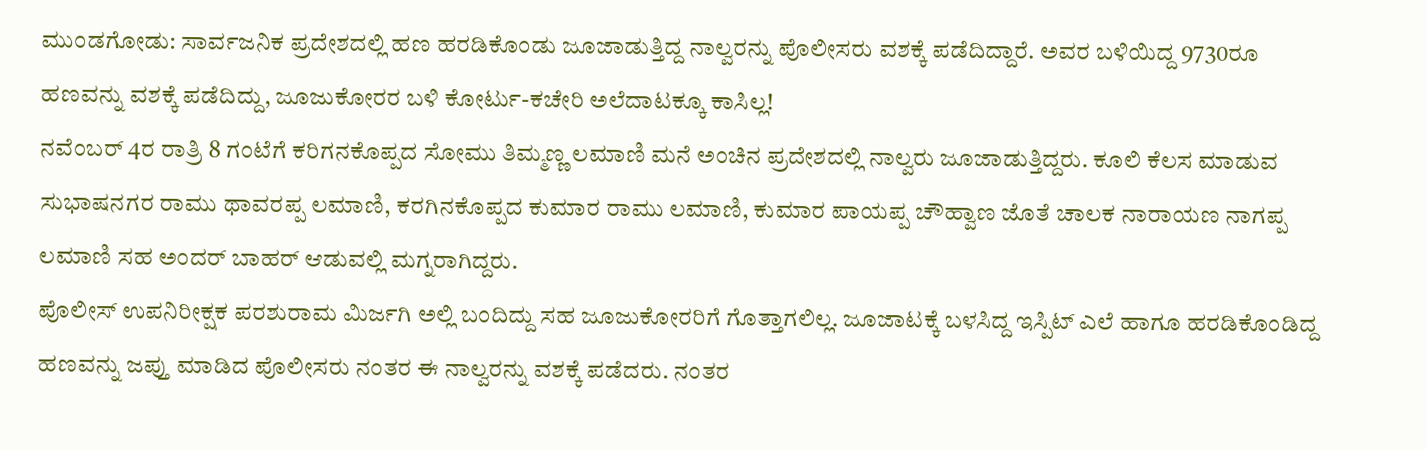ಮುಂಡಗೋಡು: ಸಾರ್ವಜನಿಕ ಪ್ರದೇಶದಲ್ಲಿ ಹಣ ಹರಡಿಕೊಂಡು ಜೂಜಾಡುತ್ತಿದ್ದ ನಾಲ್ವರನ್ನು ಪೊಲೀಸರು ವಶಕ್ಕೆ ಪಡೆದಿದ್ದಾರೆ. ಅವರ ಬಳಿಯಿದ್ದ 9730ರೂ ಹಣವನ್ನು ವಶಕ್ಕೆ ಪಡೆದಿದ್ದು, ಜೂಜುಕೋರರ ಬಳಿ ಕೋರ್ಟು-ಕಚೇರಿ ಅಲೆದಾಟಕ್ಕೂ ಕಾಸಿಲ್ಲ!
ನವೆಂಬರ್ 4ರ ರಾತ್ರಿ 8 ಗಂಟೆಗೆ ಕರಿಗನಕೊಪ್ಪದ ಸೋಮು ತಿಮ್ಮಣ್ಣ ಲಮಾಣಿ ಮನೆ ಅಂಚಿನ ಪ್ರದೇಶದಲ್ಲಿ ನಾಲ್ವರು ಜೂಜಾಡುತ್ತಿದ್ದರು. ಕೂಲಿ ಕೆಲಸ ಮಾಡುವ ಸುಭಾಷನಗರ ರಾಮು ಥಾವರಪ್ಪ ಲಮಾಣಿ, ಕರಗಿನಕೊಪ್ಪದ ಕುಮಾರ ರಾಮು ಲಮಾಣಿ, ಕುಮಾರ ಪಾಯಪ್ಪ ಚೌಹ್ವಾಣ ಜೊತೆ ಚಾಲಕ ನಾರಾಯಣ ನಾಗಪ್ಪ ಲಮಾಣಿ ಸಹ ಅಂದರ್ ಬಾಹರ್ ಆಡುವಲ್ಲಿ ಮಗ್ನರಾಗಿದ್ದರು.
ಪೊಲೀಸ್ ಉಪನಿರೀಕ್ಷಕ ಪರಶುರಾಮ ಮಿರ್ಜಗಿ ಅಲ್ಲಿ ಬಂದಿದ್ದು ಸಹ ಜೂಜುಕೋರರಿಗೆ ಗೊತ್ತಾಗಲಿಲ್ಲ. ಜೂಜಾಟಕ್ಕೆ ಬಳಸಿದ್ದ ಇಸ್ಪಿಟ್ ಎಲೆ ಹಾಗೂ ಹರಡಿಕೊಂಡಿದ್ದ ಹಣವನ್ನು ಜಪ್ತು ಮಾಡಿದ ಪೊಲೀಸರು ನಂತರ ಈ ನಾಲ್ವರನ್ನು ವಶಕ್ಕೆ ಪಡೆದರು. ನಂತರ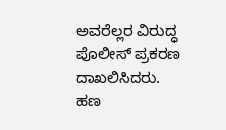ಅವರೆಲ್ಲರ ವಿರುದ್ಧ ಪೊಲೀಸ್ ಪ್ರಕರಣ ದಾಖಲಿಸಿದರು.
ಹಣ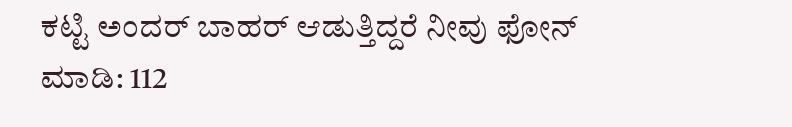ಕಟ್ಟಿ ಅಂದರ್ ಬಾಹರ್ ಆಡುತ್ತಿದ್ದರೆ ನೀವು ಫೋನ್ ಮಾಡಿ: 112